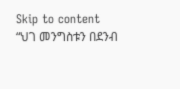Skip to content
“ህገ መንግስቱን በደንብ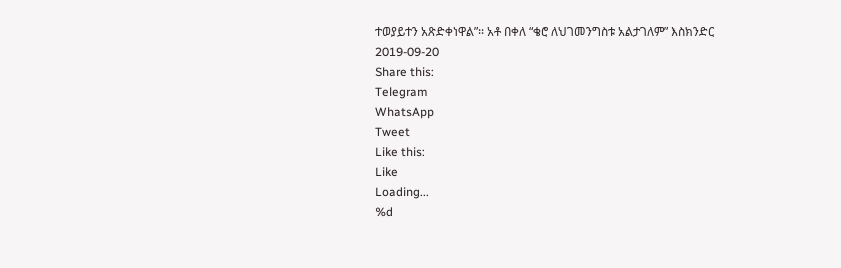ተወያይተን አጽድቀነዋል”፡፡ አቶ በቀለ “ቄሮ ለህገመንግስቱ አልታገለም” እስክንድር
2019-09-20
Share this:
Telegram
WhatsApp
Tweet
Like this:
Like
Loading...
%d